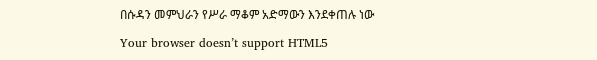በሱዳን መምህራን የሥራ ማቆም አድማውን እንደቀጠሉ ነው

Your browser doesn’t support HTML5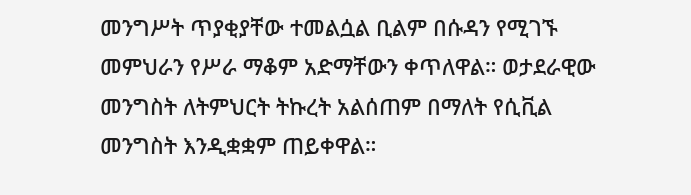መንግሥት ጥያቂያቸው ተመልሷል ቢልም በሱዳን የሚገኙ መምህራን የሥራ ማቆም አድማቸውን ቀጥለዋል። ወታደራዊው መንግስት ለትምህርት ትኩረት አልሰጠም በማለት የሲቪል መንግስት እንዲቋቋም ጠይቀዋል።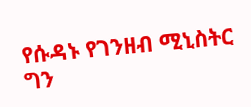የሱዳኑ የገንዘብ ሚኒስትር ግን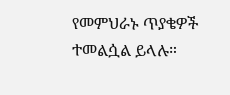የመምህራኑ ጥያቄዎች ተመልሷል ይላሉ።